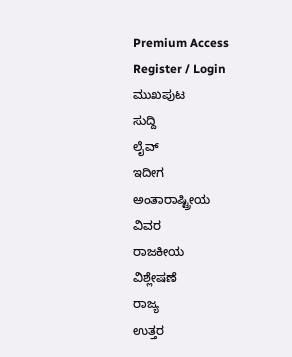Premium Access
Register / Login
ಮುಖಪುಟ
ಸುದ್ದಿ
ಲೈವ್
ಇದೀಗ
ಅಂತಾರಾಷ್ಟ್ರೀಯ
ವಿವರ
ರಾಜಕೀಯ
ವಿಶ್ಲೇಷಣೆ
ರಾಜ್ಯ
ಉತ್ತರ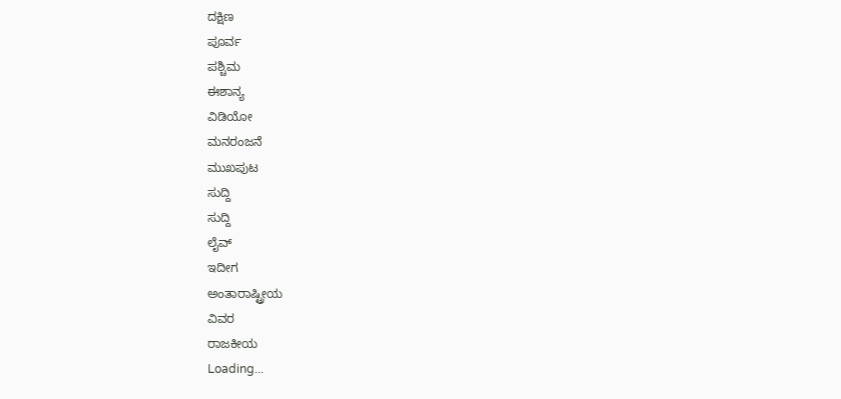ದಕ್ಷಿಣ
ಪೂರ್ವ
ಪಶ್ಚಿಮ
ಈಶಾನ್ಯ
ವಿಡಿಯೋ
ಮನರಂಜನೆ
ಮುಖಪುಟ
ಸುದ್ದಿ
ಸುದ್ದಿ
ಲೈವ್
ಇದೀಗ
ಅಂತಾರಾಷ್ಟ್ರೀಯ
ವಿವರ
ರಾಜಕೀಯ
Loading...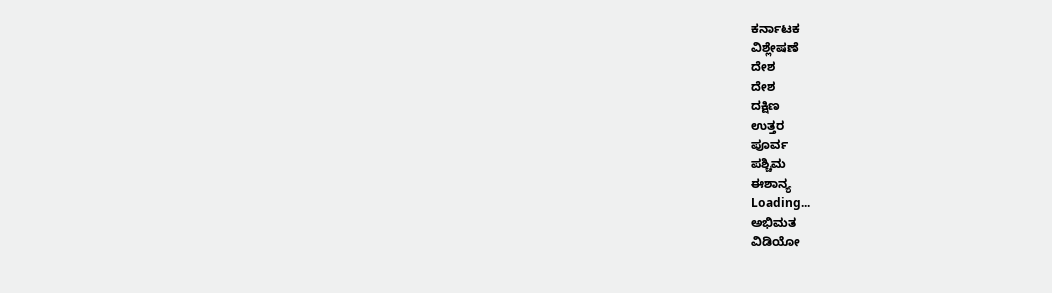ಕರ್ನಾಟಕ
ವಿಶ್ಲೇಷಣೆ
ದೇಶ
ದೇಶ
ದಕ್ಷಿಣ
ಉತ್ತರ
ಪೂರ್ವ
ಪಶ್ಚಿಮ
ಈಶಾನ್ಯ
Loading...
ಅಭಿಮತ
ವಿಡಿಯೋ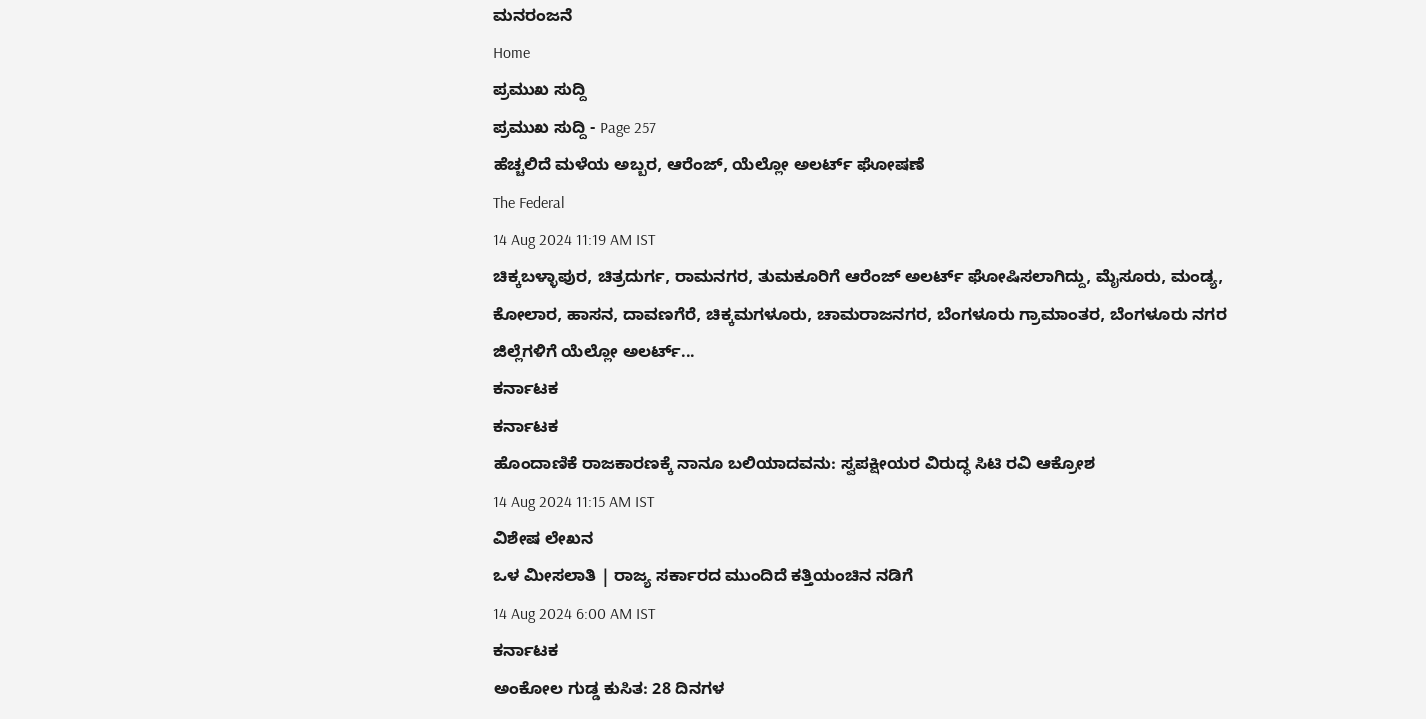ಮನರಂಜನೆ
Home
ಪ್ರಮುಖ ಸುದ್ದಿ
ಪ್ರಮುಖ ಸುದ್ದಿ - Page 257
ಹೆಚ್ಚಲಿದೆ ಮಳೆಯ ಅಬ್ಬರ, ಆರೆಂಜ್, ಯೆಲ್ಲೋ ಅಲರ್ಟ್ ಘೋಷಣೆ
The Federal
14 Aug 2024 11:19 AM IST
ಚಿಕ್ಕಬಳ್ಳಾಪುರ, ಚಿತ್ರದುರ್ಗ, ರಾಮನಗರ, ತುಮಕೂರಿಗೆ ಆರೆಂಜ್ ಅಲರ್ಟ್ ಘೋಷಿಸಲಾಗಿದ್ದು, ಮೈಸೂರು, ಮಂಡ್ಯ, ಕೋಲಾರ, ಹಾಸನ, ದಾವಣಗೆರೆ, ಚಿಕ್ಕಮಗಳೂರು, ಚಾಮರಾಜನಗರ, ಬೆಂಗಳೂರು ಗ್ರಾಮಾಂತರ, ಬೆಂಗಳೂರು ನಗರ ಜಿಲ್ಲೆಗಳಿಗೆ ಯೆಲ್ಲೋ ಅಲರ್ಟ್...
ಕರ್ನಾಟಕ
ಕರ್ನಾಟಕ
ಹೊಂದಾಣಿಕೆ ರಾಜಕಾರಣಕ್ಕೆ ನಾನೂ ಬಲಿಯಾದವನು: ಸ್ವಪಕ್ಷೀಯರ ವಿರುದ್ಧ ಸಿಟಿ ರವಿ ಆಕ್ರೋಶ
14 Aug 2024 11:15 AM IST
ವಿಶೇಷ ಲೇಖನ
ಒಳ ಮೀಸಲಾತಿ | ರಾಜ್ಯ ಸರ್ಕಾರದ ಮುಂದಿದೆ ಕತ್ತಿಯಂಚಿನ ನಡಿಗೆ
14 Aug 2024 6:00 AM IST
ಕರ್ನಾಟಕ
ಅಂಕೋಲ ಗುಡ್ಡ ಕುಸಿತ: 28 ದಿನಗಳ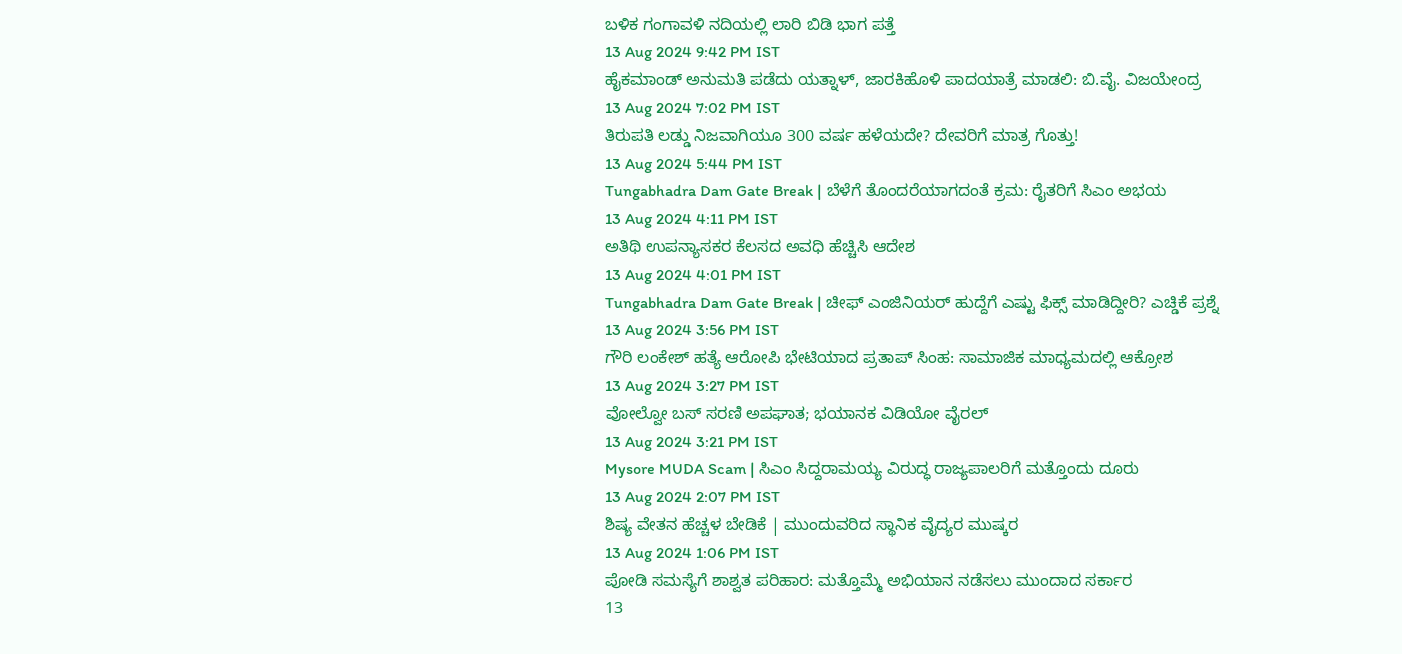ಬಳಿಕ ಗಂಗಾವಳಿ ನದಿಯಲ್ಲಿ ಲಾರಿ ಬಿಡಿ ಭಾಗ ಪತ್ತೆ
13 Aug 2024 9:42 PM IST
ಹೈಕಮಾಂಡ್ ಅನುಮತಿ ಪಡೆದು ಯತ್ನಾಳ್, ಜಾರಕಿಹೊಳಿ ಪಾದಯಾತ್ರೆ ಮಾಡಲಿ: ಬಿ.ವೈ. ವಿಜಯೇಂದ್ರ
13 Aug 2024 7:02 PM IST
ತಿರುಪತಿ ಲಡ್ಡು ನಿಜವಾಗಿಯೂ 300 ವರ್ಷ ಹಳೆಯದೇ? ದೇವರಿಗೆ ಮಾತ್ರ ಗೊತ್ತು!
13 Aug 2024 5:44 PM IST
Tungabhadra Dam Gate Break | ಬೆಳೆಗೆ ತೊಂದರೆಯಾಗದಂತೆ ಕ್ರಮ: ರೈತರಿಗೆ ಸಿಎಂ ಅಭಯ
13 Aug 2024 4:11 PM IST
ಅತಿಥಿ ಉಪನ್ಯಾಸಕರ ಕೆಲಸದ ಅವಧಿ ಹೆಚ್ಚಿಸಿ ಆದೇಶ
13 Aug 2024 4:01 PM IST
Tungabhadra Dam Gate Break | ಚೀಫ್ ಎಂಜಿನಿಯರ್ ಹುದ್ದೆಗೆ ಎಷ್ಟು ಫಿಕ್ಸ್ ಮಾಡಿದ್ದೀರಿ? ಎಚ್ಡಿಕೆ ಪ್ರಶ್ನೆ
13 Aug 2024 3:56 PM IST
ಗೌರಿ ಲಂಕೇಶ್ ಹತ್ಯೆ ಆರೋಪಿ ಭೇಟಿಯಾದ ಪ್ರತಾಪ್ ಸಿಂಹ: ಸಾಮಾಜಿಕ ಮಾಧ್ಯಮದಲ್ಲಿ ಆಕ್ರೋಶ
13 Aug 2024 3:27 PM IST
ವೋಲ್ವೋ ಬಸ್ ಸರಣಿ ಅಪಘಾತ; ಭಯಾನಕ ವಿಡಿಯೋ ವೈರಲ್
13 Aug 2024 3:21 PM IST
Mysore MUDA Scam | ಸಿಎಂ ಸಿದ್ದರಾಮಯ್ಯ ವಿರುದ್ಧ ರಾಜ್ಯಪಾಲರಿಗೆ ಮತ್ತೊಂದು ದೂರು
13 Aug 2024 2:07 PM IST
ಶಿಷ್ಯ ವೇತನ ಹೆಚ್ಚಳ ಬೇಡಿಕೆ | ಮುಂದುವರಿದ ಸ್ಥಾನಿಕ ವೈದ್ಯರ ಮುಷ್ಕರ
13 Aug 2024 1:06 PM IST
ಪೋಡಿ ಸಮಸ್ಯೆಗೆ ಶಾಶ್ವತ ಪರಿಹಾರ: ಮತ್ತೊಮ್ಮೆ ಅಭಿಯಾನ ನಡೆಸಲು ಮುಂದಾದ ಸರ್ಕಾರ
13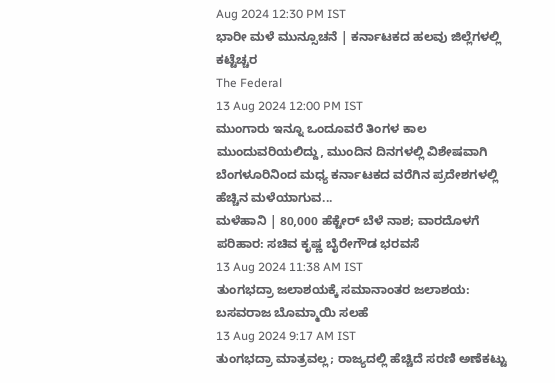Aug 2024 12:30 PM IST
ಭಾರೀ ಮಳೆ ಮುನ್ಸೂಚನೆ | ಕರ್ನಾಟಕದ ಹಲವು ಜಿಲ್ಲೆಗಳಲ್ಲಿ ಕಟ್ಟೆಚ್ಚರ
The Federal
13 Aug 2024 12:00 PM IST
ಮುಂಗಾರು ಇನ್ನೂ ಒಂದೂವರೆ ತಿಂಗಳ ಕಾಲ ಮುಂದುವರಿಯಲಿದ್ದು, ಮುಂದಿನ ದಿನಗಳಲ್ಲಿ ವಿಶೇಷವಾಗಿ ಬೆಂಗಳೂರಿನಿಂದ ಮಧ್ಯ ಕರ್ನಾಟಕದ ವರೆಗಿನ ಪ್ರದೇಶಗಳಲ್ಲಿ ಹೆಚ್ಚಿನ ಮಳೆಯಾಗುವ...
ಮಳೆಹಾನಿ | 80,000 ಹೆಕ್ಟೇರ್ ಬೆಳೆ ನಾಶ; ವಾರದೊಳಗೆ ಪರಿಹಾರ: ಸಚಿವ ಕೃಷ್ಣ ಬೈರೇಗೌಡ ಭರವಸೆ
13 Aug 2024 11:38 AM IST
ತುಂಗಭದ್ರಾ ಜಲಾಶಯಕ್ಕೆ ಸಮಾನಾಂತರ ಜಲಾಶಯ: ಬಸವರಾಜ ಬೊಮ್ಮಾಯಿ ಸಲಹೆ
13 Aug 2024 9:17 AM IST
ತುಂಗಭದ್ರಾ ಮಾತ್ರವಲ್ಲ; ರಾಜ್ಯದಲ್ಲಿ ಹೆಚ್ಚಿದೆ ಸರಣಿ ಅಣೆಕಟ್ಟು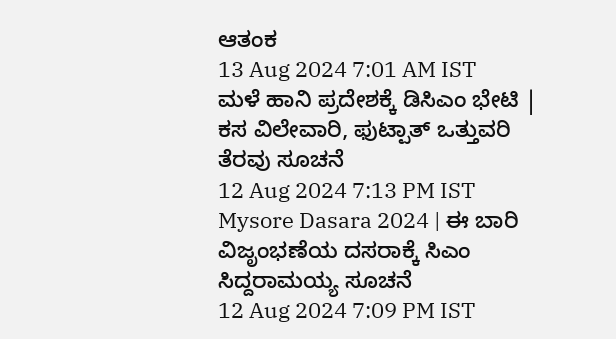ಆತಂಕ
13 Aug 2024 7:01 AM IST
ಮಳೆ ಹಾನಿ ಪ್ರದೇಶಕ್ಕೆ ಡಿಸಿಎಂ ಭೇಟಿ | ಕಸ ವಿಲೇವಾರಿ, ಫುಟ್ಪಾತ್ ಒತ್ತುವರಿ ತೆರವು ಸೂಚನೆ
12 Aug 2024 7:13 PM IST
Mysore Dasara 2024 | ಈ ಬಾರಿ ವಿಜೃಂಭಣೆಯ ದಸರಾಕ್ಕೆ ಸಿಎಂ ಸಿದ್ದರಾಮಯ್ಯ ಸೂಚನೆ
12 Aug 2024 7:09 PM IST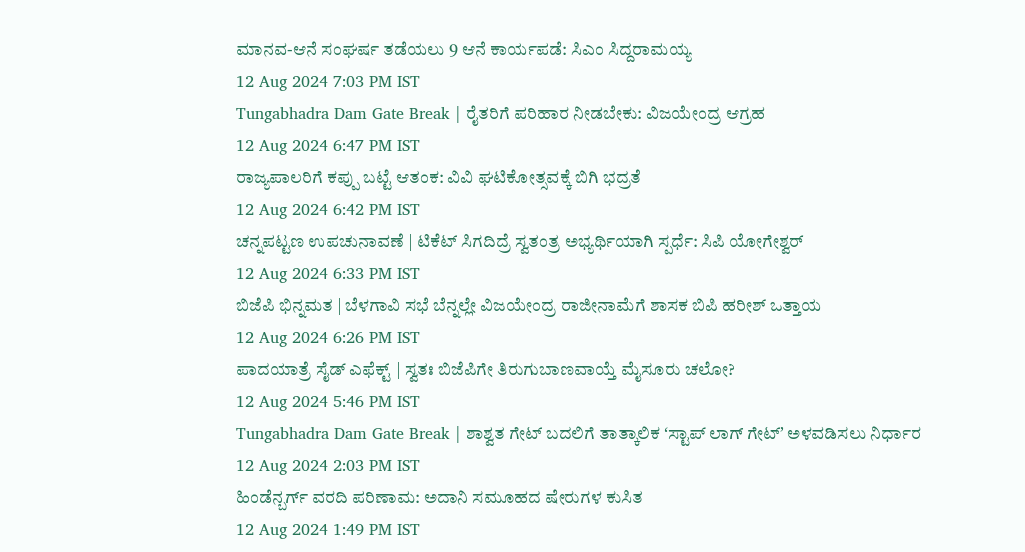ಮಾನವ-ಆನೆ ಸಂಘರ್ಷ ತಡೆಯಲು 9 ಆನೆ ಕಾರ್ಯಪಡೆ: ಸಿಎಂ ಸಿದ್ದರಾಮಯ್ಯ
12 Aug 2024 7:03 PM IST
Tungabhadra Dam Gate Break | ರೈತರಿಗೆ ಪರಿಹಾರ ನೀಡಬೇಕು: ವಿಜಯೇಂದ್ರ ಆಗ್ರಹ
12 Aug 2024 6:47 PM IST
ರಾಜ್ಯಪಾಲರಿಗೆ ಕಪ್ಪು ಬಟ್ಟೆ ಆತಂಕ: ವಿವಿ ಘಟಿಕೋತ್ಸವಕ್ಕೆ ಬಿಗಿ ಭದ್ರತೆ
12 Aug 2024 6:42 PM IST
ಚನ್ನಪಟ್ಟಣ ಉಪಚುನಾವಣೆ | ಟಿಕೆಟ್ ಸಿಗದಿದ್ರೆ ಸ್ವತಂತ್ರ ಅಭ್ಯರ್ಥಿಯಾಗಿ ಸ್ಪರ್ಧೆ: ಸಿಪಿ ಯೋಗೇಶ್ವರ್
12 Aug 2024 6:33 PM IST
ಬಿಜೆಪಿ ಭಿನ್ನಮತ | ಬೆಳಗಾವಿ ಸಭೆ ಬೆನ್ನಲ್ಲೇ ವಿಜಯೇಂದ್ರ ರಾಜೀನಾಮೆಗೆ ಶಾಸಕ ಬಿಪಿ ಹರೀಶ್ ಒತ್ತಾಯ
12 Aug 2024 6:26 PM IST
ಪಾದಯಾತ್ರೆ ಸೈಡ್ ಎಫೆಕ್ಟ್ | ಸ್ವತಃ ಬಿಜೆಪಿಗೇ ತಿರುಗುಬಾಣವಾಯ್ತೆ ಮೈಸೂರು ಚಲೋ?
12 Aug 2024 5:46 PM IST
Tungabhadra Dam Gate Break | ಶಾಶ್ವತ ಗೇಟ್ ಬದಲಿಗೆ ತಾತ್ಕಾಲಿಕ ʻಸ್ಟಾಪ್ ಲಾಗ್ ಗೇಟ್ʼ ಅಳವಡಿಸಲು ನಿರ್ಧಾರ
12 Aug 2024 2:03 PM IST
ಹಿಂಡೆನ್ಬರ್ಗ್ ವರದಿ ಪರಿಣಾಮ: ಅದಾನಿ ಸಮೂಹದ ಷೇರುಗಳ ಕುಸಿತ
12 Aug 2024 1:49 PM IST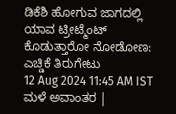ಡಿಕೆಶಿ ಹೋಗುವ ಜಾಗದಲ್ಲಿ ಯಾವ ಟ್ರೀಟ್ಮೆಂಟ್ ಕೊಡುತ್ತಾರೋ ನೋಡೋಣ: ಎಚ್ಡಿಕೆ ತಿರುಗೇಟು
12 Aug 2024 11:45 AM IST
ಮಳೆ ಅವಾಂತರ |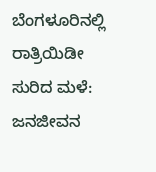ಬೆಂಗಳೂರಿನಲ್ಲಿ ರಾತ್ರಿಯಿಡೀ ಸುರಿದ ಮಳೆ: ಜನಜೀವನ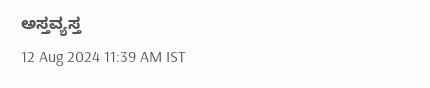ಅಸ್ತವ್ಯಸ್ತ
12 Aug 2024 11:39 AM IST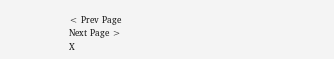< Prev Page
Next Page >
X